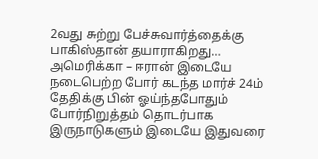2வது சுற்று பேச்சுவார்த்தைக்கு பாகிஸ்தான் தயாராகிறது…
அமெரிக்கா – ஈரான் இடையே நடைபெற்ற போர் கடந்த மார்ச் 24ம் தேதிக்கு பின் ஓய்ந்தபோதும் போர்நிறுத்தம் தொடர்பாக இருநாடுகளும் இடையே இதுவரை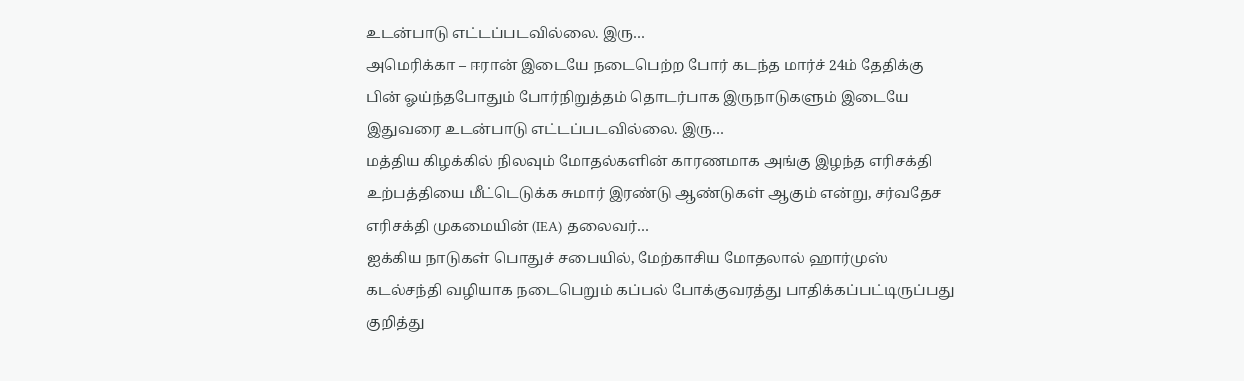உடன்பாடு எட்டப்படவில்லை. இரு…
அமெரிக்கா – ஈரான் இடையே நடைபெற்ற போர் கடந்த மார்ச் 24ம் தேதிக்கு பின் ஓய்ந்தபோதும் போர்நிறுத்தம் தொடர்பாக இருநாடுகளும் இடையே இதுவரை உடன்பாடு எட்டப்படவில்லை. இரு…
மத்திய கிழக்கில் நிலவும் மோதல்களின் காரணமாக அங்கு இழந்த எரிசக்தி உற்பத்தியை மீட்டெடுக்க சுமார் இரண்டு ஆண்டுகள் ஆகும் என்று, சர்வதேச எரிசக்தி முகமையின் (IEA) தலைவர்…
ஐக்கிய நாடுகள் பொதுச் சபையில், மேற்காசிய மோதலால் ஹார்முஸ் கடல்சந்தி வழியாக நடைபெறும் கப்பல் போக்குவரத்து பாதிக்கப்பட்டிருப்பது குறித்து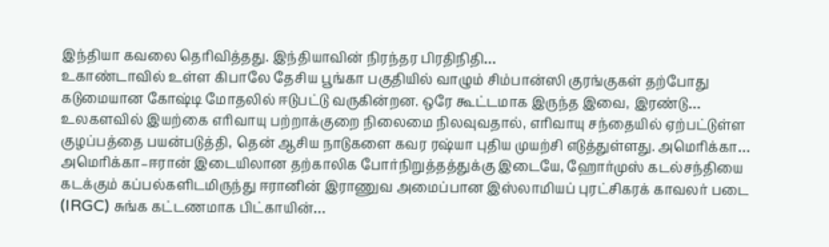இந்தியா கவலை தெரிவித்தது. இந்தியாவின் நிரந்தர பிரதிநிதி…
உகாண்டாவில் உள்ள கிபாலே தேசிய பூங்கா பகுதியில் வாழும் சிம்பான்ஸி குரங்குகள் தற்போது கடுமையான கோஷ்டி மோதலில் ஈடுபட்டு வருகின்றன. ஒரே கூட்டமாக இருந்த இவை, இரண்டு…
உலகளவில் இயற்கை எரிவாயு பற்றாக்குறை நிலைமை நிலவுவதால், எரிவாயு சந்தையில் ஏற்பட்டுள்ள குழப்பத்தை பயன்படுத்தி, தென் ஆசிய நாடுகளை கவர ரஷ்யா புதிய முயற்சி எடுத்துள்ளது. அமெரிக்கா…
அமெரிக்கா–ஈரான் இடையிலான தற்காலிக போர்நிறுத்தத்துக்கு இடையே, ஹோர்முஸ் கடல்சந்தியை கடக்கும் கப்பல்களிடமிருந்து ஈரானின் இராணுவ அமைப்பான இஸ்லாமியப் புரட்சிகரக் காவலர் படை (IRGC) சுங்க கட்டணமாக பிட்காயின்…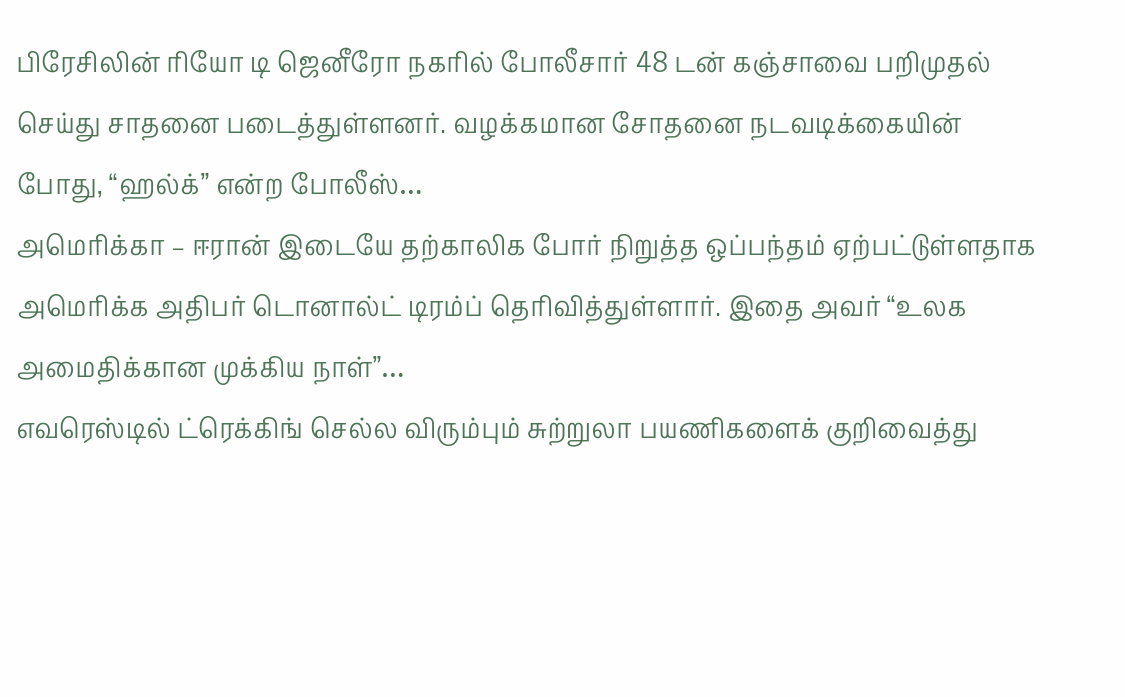பிரேசிலின் ரியோ டி ஜெனீரோ நகரில் போலீசார் 48 டன் கஞ்சாவை பறிமுதல் செய்து சாதனை படைத்துள்ளனர். வழக்கமான சோதனை நடவடிக்கையின் போது, “ஹல்க்” என்ற போலீஸ்…
அமெரிக்கா – ஈரான் இடையே தற்காலிக போர் நிறுத்த ஒப்பந்தம் ஏற்பட்டுள்ளதாக அமெரிக்க அதிபர் டொனால்ட் டிரம்ப் தெரிவித்துள்ளார். இதை அவர் “உலக அமைதிக்கான முக்கிய நாள்”…
எவரெஸ்டில் ட்ரெக்கிங் செல்ல விரும்பும் சுற்றுலா பயணிகளைக் குறிவைத்து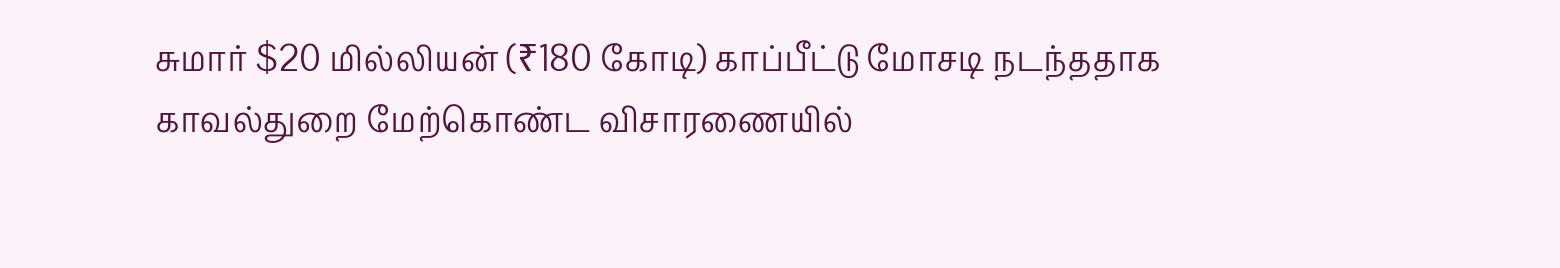சுமார் $20 மில்லியன் (₹180 கோடி) காப்பீட்டு மோசடி நடந்ததாக காவல்துறை மேற்கொண்ட விசாரணையில்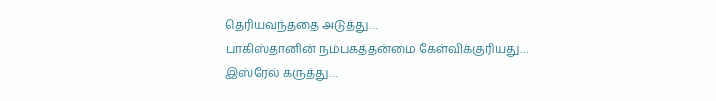தெரியவந்ததை அடுத்து…
பாகிஸ்தானின் நம்பகத்தன்மை கேள்விக்குரியது… இஸ்ரேல் கருத்து…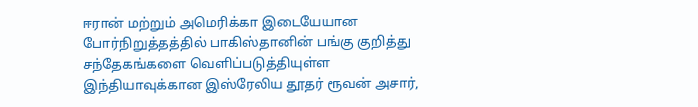ஈரான் மற்றும் அமெரிக்கா இடையேயான போர்நிறுத்தத்தில் பாகிஸ்தானின் பங்கு குறித்து சந்தேகங்களை வெளிப்படுத்தியுள்ள இந்தியாவுக்கான இஸ்ரேலிய தூதர் ரூவன் அசார்,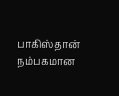பாகிஸ்தான் நம்பகமான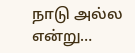நாடு அல்ல என்று…